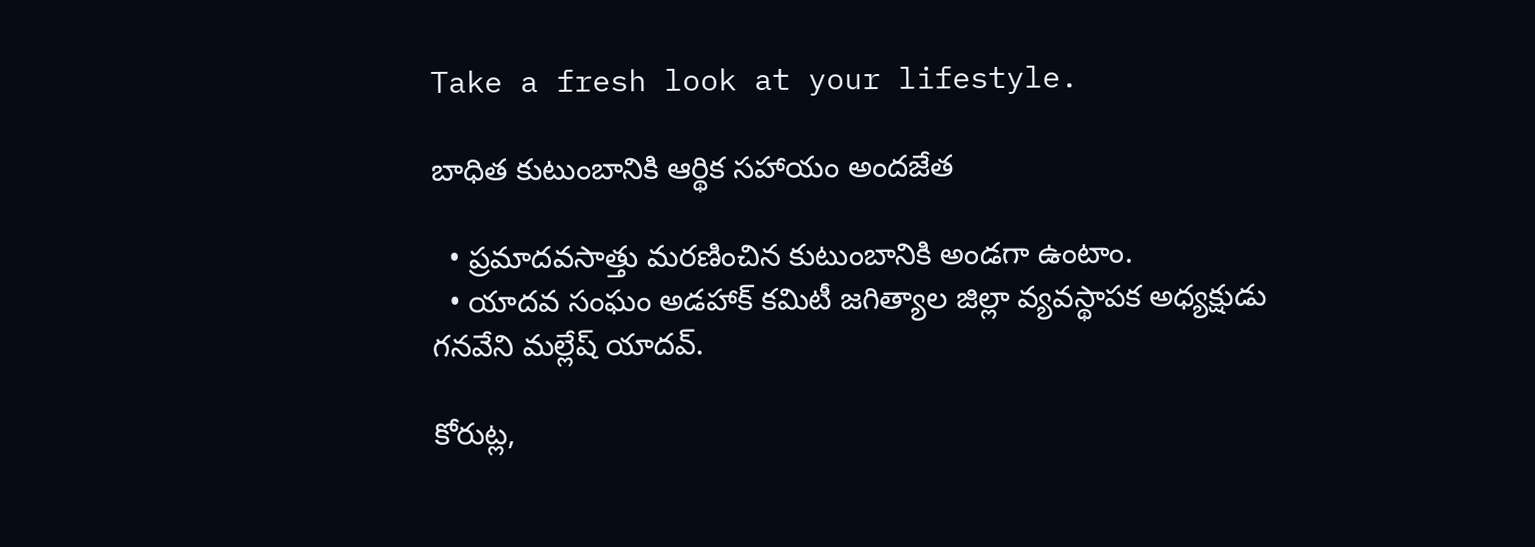Take a fresh look at your lifestyle.

బాధిత కుటుంబానికి ఆర్థిక సహాయం అందజేత

  • ప్రమాదవసాత్తు మరణించిన కుటుంబానికి అండగా ఉంటాం.
  • యాదవ సంఘం అడహాక్ కమిటీ జగిత్యాల జిల్లా వ్యవస్థాపక అధ్యక్షుడు గనవేని మల్లేష్ యాదవ్.

కోరుట్ల,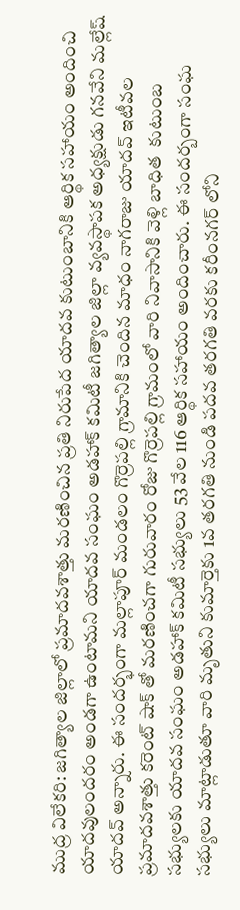ముద్ర విలేకరి: జగిత్యాల జిల్లాలో ప్రమాదవశాత్తు మరణించిన ప్రతి నిరుపేద యాదవ కుటుంబానికి ఆర్థిక సహాయం అందించి యాదవులందరం అండగా ఉంటామని యాదవ సంఘం అడహాక్ కమిటీ జగిత్యాల జిల్లా వ్యవస్థాపక అధ్యక్షుడు గనవేని మల్లేష్ యాదవ్ అన్నారు. ఈ సందర్భంగా మల్లాపూర్ మండలం గొర్రెపల్లి గ్రామానికి చెందిన మాధం నాగరాజు యాదవ్ ఇటీవల ప్రమాదవశాత్తు కరెంట్ షాక్ తో మరణించగా గురువారం రోజు గొర్రెపల్లి గ్రామంలో వారి నివాసానికి వెళ్లి బాధిత  కుటుంబ సభ్యులకు యాదవ సంఘం అడహాక్ కమిటీ సభ్యులు 53 వేల 116 ఆర్థిక సహాయం అందించారు. ఈ సందర్బంగా సంఘ సభ్యులు మాట్లాడుతూ వారి మృతుని కుమార్తెకు 1వ తరగతి నుండి పదవ తరగతి వరకు కరీంనగర్ లోని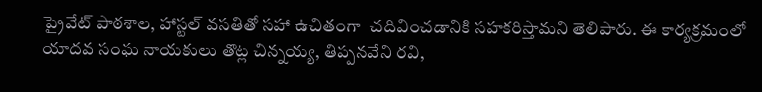ప్రైవేట్ పాఠశాల, హాస్టల్ వసతితో సహా ఉచితంగా  చదివించడానికి సహకరిస్తామని తెలిపారు. ఈ కార్యక్రమంలో యాదవ సంఘ నాయకులు తొట్ల చిన్నయ్య, తిప్పనవేని రవి,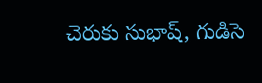చెరుకు సుభాష్, గుడిసె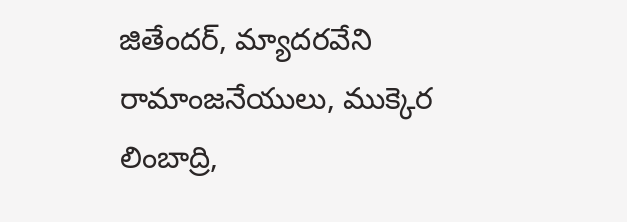జితేందర్, మ్యాదరవేని రామాంజనేయులు, ముక్కెర లింబాద్రి,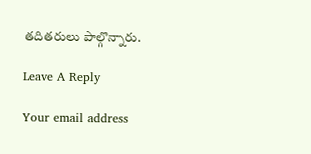తదితరులు పాల్గొన్నారు.

Leave A Reply

Your email address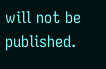will not be published.